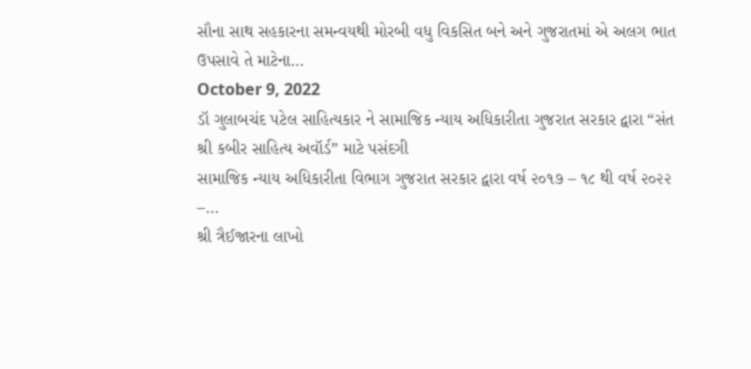સૌના સાથ સહકારના સમન્વયથી મોરબી વધુ વિકસિત બને અને ગુજરાતમાં એ અલગ ભાત ઉપસાવે તે માટેના…
October 9, 2022
ડૉ ગુલાબચંદ પટેલ સાહિત્યકાર ને સામાજિક ન્યાય અધિકારીતા ગુજરાત સરકાર દ્વારા “સંત શ્રી કબીર સાહિત્ય અવૉર્ડ” માટે પસંદગી
સામાજિક ન્યાય અધિકારીતા વિભાગ ગુજરાત સરકાર દ્વારા વર્ષ ૨૦૧૭ – ૧૮ થી વર્ષ ૨૦૨૨ –…
શ્રી ત્રૈઈજારના લાખો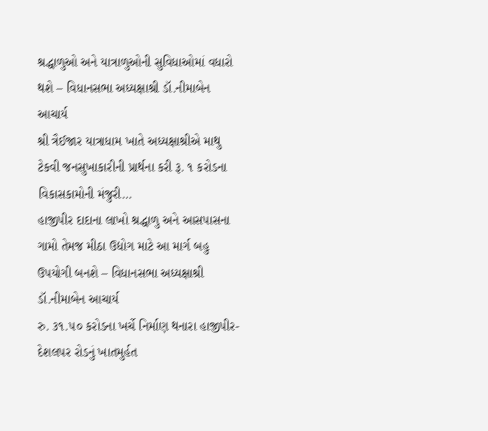શ્રદ્ધાળુઓ અને યાત્રાળુઓની સુવિધાઓમાં વધારો થશે – વિધાનસભા અધ્યક્ષાશ્રી ડૉ.નીમાબેન આચાર્ય
શ્રી ત્રૈઈજાર યાત્રાધામ ખાતે અધ્યક્ષાશ્રીએ માથુ ટેકવી જનસુખાકારીની પ્રાર્થના કરી રૂ. ૧ કરોડના વિકાસકામોની મંજુરી…
હાજીપીર દાદાના લાખો શ્રદ્ધાળુ અને આસપાસના ગામો તેમજ મીઠા ઉદ્યોગ માટે આ માર્ગ બહુ ઉપયોગી બનશે – વિધાનસભા અધ્યક્ષાશ્રી ડૉ.નીમાબેન આચાર્ય
રુ. ૩૧.૫૦ કરોડના ખર્ચે નિર્માણ થનારા હાજીપીર-દેશલપર રોડનું ખાતમુર્હત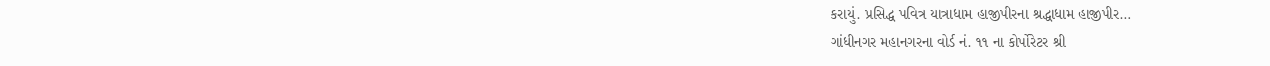કરાયું. પ્રસિદ્ધ પવિત્ર યાત્રાધામ હાજીપીરના શ્રદ્ધાધામ હાજીપીર…
ગાંધીનગર મહાનગરના વોર્ડ નં. ૧૧ ના કોર્પોરેટર શ્રી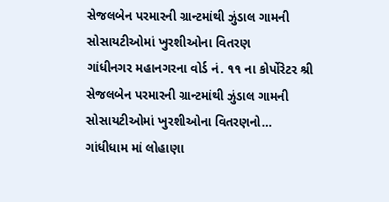સેજલબેન પરમારની ગ્રાન્ટમાંથી ઝુંડાલ ગામની સોસાયટીઓમાં ખુરશીઓના વિતરણ
ગાંધીનગર મહાનગરના વોર્ડ નં. ૧૧ ના કોર્પોરેટર શ્રી સેજલબેન પરમારની ગ્રાન્ટમાંથી ઝુંડાલ ગામની સોસાયટીઓમાં ખુરશીઓના વિતરણનો…
ગાંધીધામ માં લોહાણા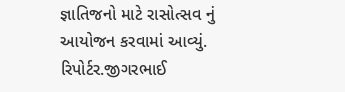જ્ઞાતિજનો માટે રાસોત્સવ નું આયોજન કરવામાં આવ્યું.
રિપોર્ટર.જીગરભાઈ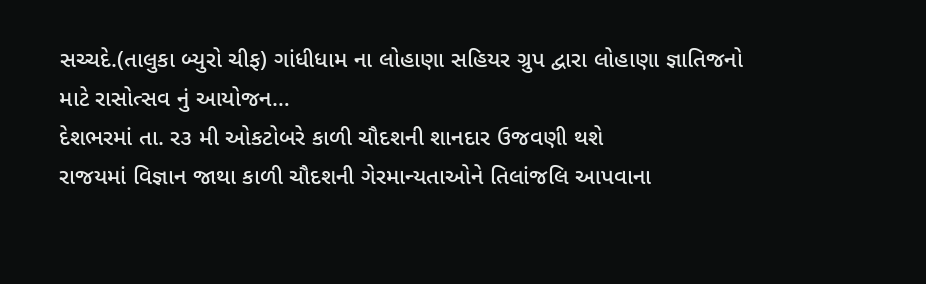સચ્ચદે.(તાલુકા બ્યુરો ચીફ) ગાંધીધામ ના લોહાણા સહિયર ગ્રુપ દ્વારા લોહાણા જ્ઞાતિજનો માટે રાસોત્સવ નું આયોજન…
દેશભરમાં તા. ર૩ મી ઓકટોબરે કાળી ચૌદશની શાનદાર ઉજવણી થશે
રાજયમાં વિજ્ઞાન જાથા કાળી ચૌદશની ગેરમાન્યતાઓને તિલાંજલિ આપવાના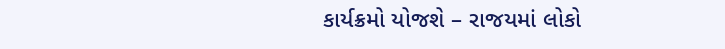કાર્યક્રમો યોજશે – રાજયમાં લોકો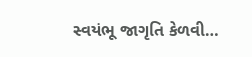સ્વયંભૂ જાગૃતિ કેળવી…